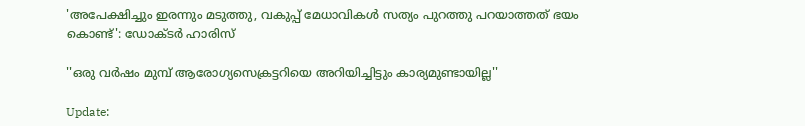'അപേക്ഷിച്ചും ഇരന്നും മടുത്തു, വകുപ്പ് മേധാവികൾ സത്യം പുറത്തു പറയാത്തത് ഭയം കൊണ്ട്': ഡോക്ടർ ഹാരിസ്‌

''ഒരു വർഷം മുമ്പ് ആരോഗ്യസെക്രട്ടറിയെ അറിയിച്ചിട്ടും കാര്യമുണ്ടായില്ല''

Update: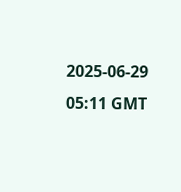2025-06-29 05:11 GMT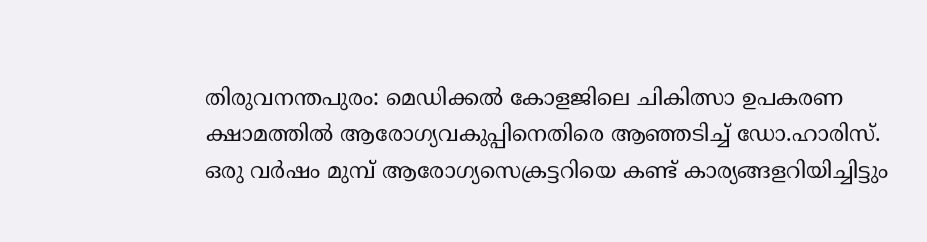തിരുവനന്തപുരം: മെഡിക്കൽ കോളജിലെ ചികിത്സാ ഉപകരണ ക്ഷാമത്തിൽ ആരോഗ്യവകുപ്പിനെതിരെ ആഞ്ഞടിച്ച് ഡോ.ഹാരിസ്. ഒരു വർഷം മുമ്പ് ആരോഗ്യസെക്രട്ടറിയെ കണ്ട് കാര്യങ്ങളറിയിച്ചിട്ടും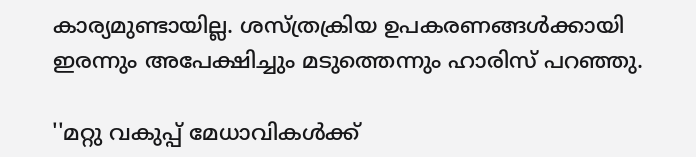കാര്യമുണ്ടായില്ല. ശസ്ത്രക്രിയ ഉപകരണങ്ങൾക്കായി ഇരന്നും അപേക്ഷിച്ചും മടുത്തെന്നും ഹാരിസ് പറഞ്ഞു.

''മറ്റു വകുപ്പ് മേധാവികൾക്ക്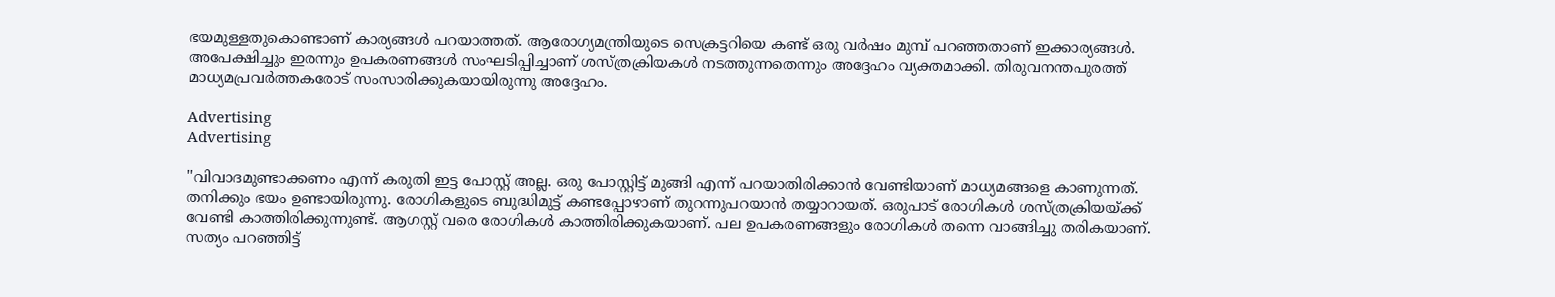ഭയമുള്ളതുകൊണ്ടാണ് കാര്യങ്ങൾ പറയാത്തത്. ആരോഗ്യമന്ത്രിയുടെ സെക്രട്ടറിയെ കണ്ട് ഒരു വർഷം മുമ്പ് പറഞ്ഞതാണ് ഇക്കാര്യങ്ങൾ. അപേക്ഷിച്ചും ഇരന്നും ഉപകരണങ്ങൾ സംഘടിപ്പിച്ചാണ് ശസ്ത്രക്രിയകൾ നടത്തുന്നതെന്നും അദ്ദേഹം വ്യക്തമാക്കി. തിരുവനന്തപുരത്ത് മാധ്യമപ്രവർത്തകരോട് സംസാരിക്കുകയായിരുന്നു അദ്ദേഹം.

Advertising
Advertising

''വിവാദമുണ്ടാക്കണം എന്ന് കരുതി ഇട്ട പോസ്റ്റ് അല്ല. ഒരു പോസ്റ്റിട്ട് മുങ്ങി എന്ന് പറയാതിരിക്കാൻ വേണ്ടിയാണ് മാധ്യമങ്ങളെ കാണുന്നത്. തനിക്കും ഭയം ഉണ്ടായിരുന്നു. രോഗികളുടെ ബുദ്ധിമുട്ട് കണ്ടപ്പോഴാണ് തുറന്നുപറയാൻ തയ്യാറായത്. ഒരുപാട് രോഗികൾ ശസ്ത്രക്രിയയ്ക്ക് വേണ്ടി കാത്തിരിക്കുന്നുണ്ട്. ആഗസ്റ്റ് വരെ രോഗികൾ കാത്തിരിക്കുകയാണ്. പല ഉപകരണങ്ങളും രോഗികൾ തന്നെ വാങ്ങിച്ചു തരികയാണ്. സത്യം പറഞ്ഞിട്ട്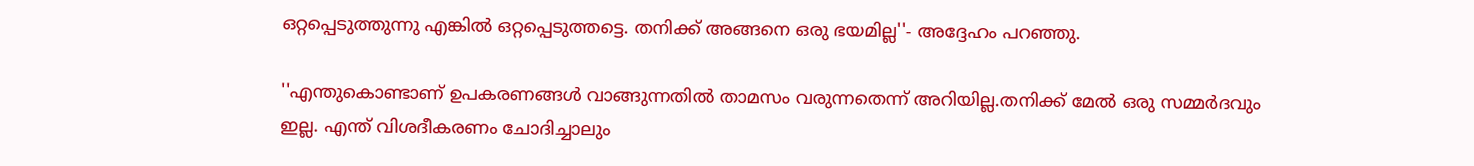ഒറ്റപ്പെടുത്തുന്നു എങ്കിൽ ഒറ്റപ്പെടുത്തട്ടെ. തനിക്ക് അങ്ങനെ ഒരു ഭയമില്ല''- അദ്ദേഹം പറഞ്ഞു.

''എന്തുകൊണ്ടാണ് ഉപകരണങ്ങൾ വാങ്ങുന്നതിൽ താമസം വരുന്നതെന്ന് അറിയില്ല.തനിക്ക് മേൽ ഒരു സമ്മർദവും ഇല്ല. എന്ത് വിശദീകരണം ചോദിച്ചാലും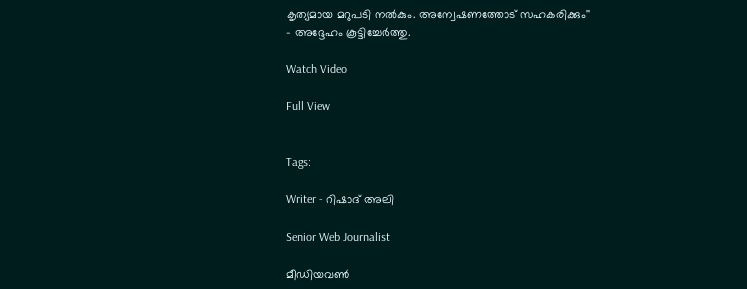കൃത്യമായ മറുപടി നൽകും. അന്വേഷണത്തോട് സഹകരിക്കും'' - അദ്ദേഹം കൂട്ടിച്ചേര്‍ത്തു.

Watch Video

Full View


Tags:

Writer - റിഷാദ് അലി

Senior Web Journalist

മീഡിയവൺ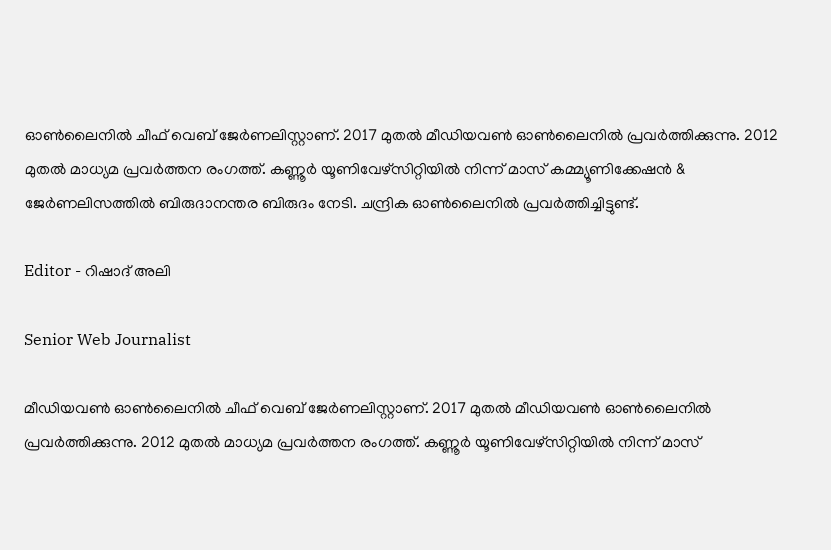ഓൺലൈനിൽ ചീഫ് വെബ് ജേർണലിസ്റ്റാണ്. 2017 മുതൽ മീഡിയവൺ ഓൺലൈനിൽ പ്രവർത്തിക്കുന്നു. 2012 മുതൽ മാധ്യമ പ്രവർത്തന രംഗത്ത്. കണ്ണൂര്‍ യൂണിവേഴ്‌സിറ്റിയിൽ നിന്ന് മാസ് കമ്മ്യൂണിക്കേഷന്‍ & ജേര്‍ണലിസത്തില്‍ ബിരുദാനന്തര ബിരുദം നേടി. ചന്ദ്രിക ഓണ്‍ലൈനില്‍ പ്രവര്‍ത്തിച്ചിട്ടുണ്ട്.

Editor - റിഷാദ് അലി

Senior Web Journalist

മീഡിയവൺ ഓൺലൈനിൽ ചീഫ് വെബ് ജേർണലിസ്റ്റാണ്. 2017 മുതൽ മീഡിയവൺ ഓൺലൈനിൽ പ്രവർത്തിക്കുന്നു. 2012 മുതൽ മാധ്യമ പ്രവർത്തന രംഗത്ത്. കണ്ണൂര്‍ യൂണിവേഴ്‌സിറ്റിയിൽ നിന്ന് മാസ്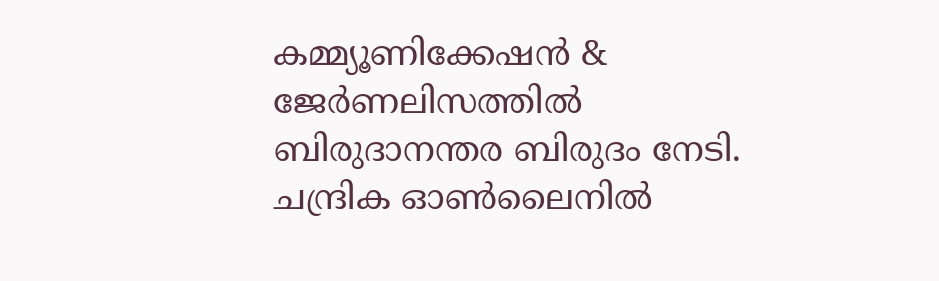കമ്മ്യൂണിക്കേഷന്‍ & ജേര്‍ണലിസത്തില്‍ ബിരുദാനന്തര ബിരുദം നേടി. ചന്ദ്രിക ഓണ്‍ലൈനില്‍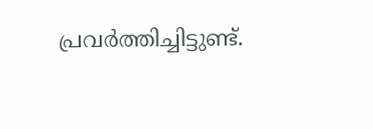പ്രവര്‍ത്തിച്ചിട്ടുണ്ട്.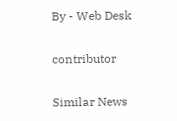By - Web Desk

contributor

Similar News